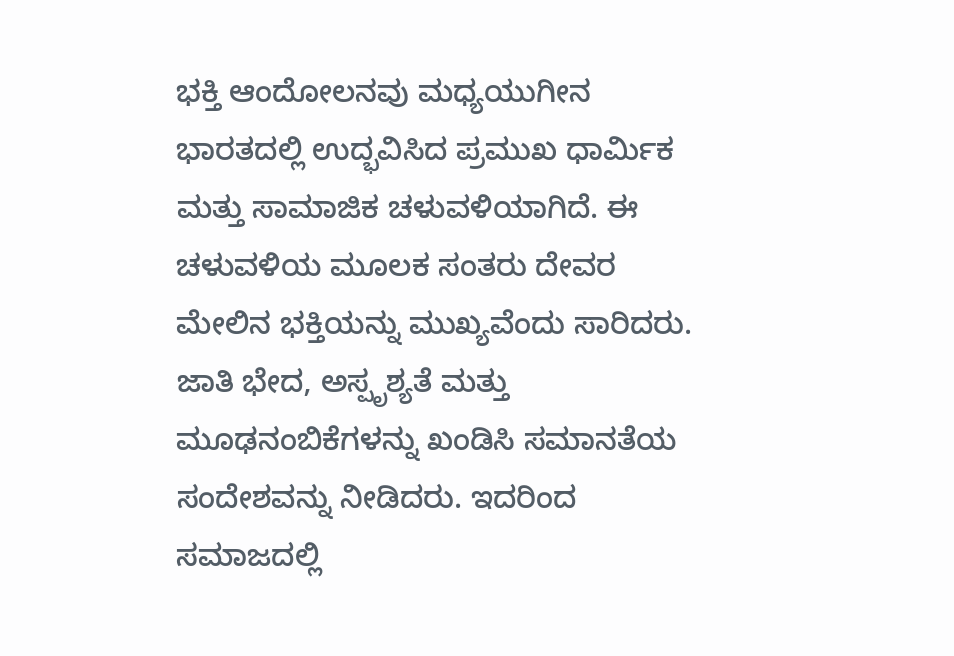ಭಕ್ತಿ ಆಂದೋಲನವು ಮಧ್ಯಯುಗೀನ ಭಾರತದಲ್ಲಿ ಉದ್ಭವಿಸಿದ ಪ್ರಮುಖ ಧಾರ್ಮಿಕ ಮತ್ತು ಸಾಮಾಜಿಕ ಚಳುವಳಿಯಾಗಿದೆ. ಈ ಚಳುವಳಿಯ ಮೂಲಕ ಸಂತರು ದೇವರ ಮೇಲಿನ ಭಕ್ತಿಯನ್ನು ಮುಖ್ಯವೆಂದು ಸಾರಿದರು. ಜಾತಿ ಭೇದ, ಅಸ್ಪೃಶ್ಯತೆ ಮತ್ತು ಮೂಢನಂಬಿಕೆಗಳನ್ನು ಖಂಡಿಸಿ ಸಮಾನತೆಯ ಸಂದೇಶವನ್ನು ನೀಡಿದರು. ಇದರಿಂದ ಸಮಾಜದಲ್ಲಿ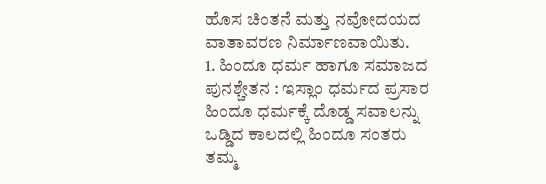ಹೊಸ ಚಿಂತನೆ ಮತ್ತು ನವೋದಯದ ವಾತಾವರಣ ನಿರ್ಮಾಣವಾಯಿತು.
1. ಹಿಂದೂ ಧರ್ಮ ಹಾಗೂ ಸಮಾಜದ ಪುನಶ್ಚೇತನ : ಇಸ್ಲಾಂ ಧರ್ಮದ ಪ್ರಸಾರ ಹಿಂದೂ ಧರ್ಮಕ್ಕೆ ದೊಡ್ಡ ಸವಾಲನ್ನು ಒಡ್ಡಿದ ಕಾಲದಲ್ಲಿ ಹಿಂದೂ ಸಂತರು ತಮ್ಮ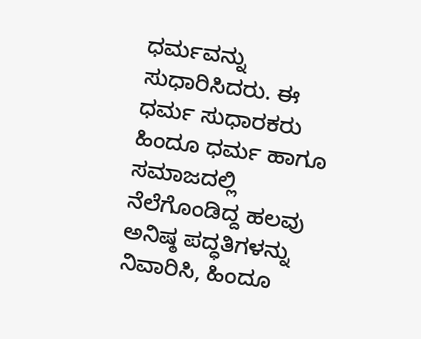ಧರ್ಮವನ್ನು ಸುಧಾರಿಸಿದರು. ಈ ಧರ್ಮ ಸುಧಾರಕರು ಹಿಂದೂ ಧರ್ಮ ಹಾಗೂ ಸಮಾಜದಲ್ಲಿ ನೆಲೆಗೊಂಡಿದ್ದ ಹಲವು ಅನಿಷ್ಠ ಪದ್ಧತಿಗಳನ್ನು ನಿವಾರಿಸಿ, ಹಿಂದೂ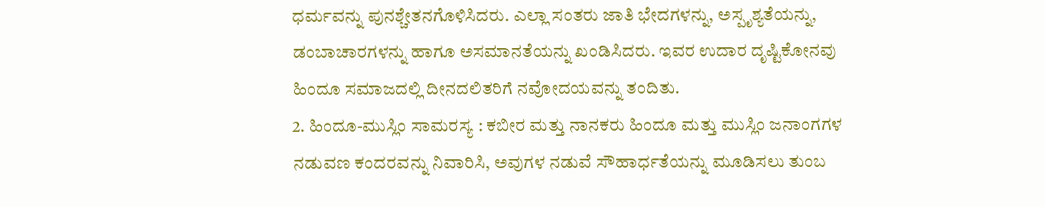ಧರ್ಮವನ್ನು ಪುನಶ್ಚೇತನಗೊಳಿಸಿದರು. ಎಲ್ಲಾ ಸಂತರು ಜಾತಿ ಭೇದಗಳನ್ನು, ಅಸ್ಪೃಶ್ಯತೆಯನ್ನು, ಡಂಬಾಚಾರಗಳನ್ನು ಹಾಗೂ ಅಸಮಾನತೆಯನ್ನು ಖಂಡಿಸಿದರು. ಇವರ ಉದಾರ ದೃಷ್ಟಿಕೋನವು ಹಿಂದೂ ಸಮಾಜದಲ್ಲಿ ದೀನದಲಿತರಿಗೆ ನವೋದಯವನ್ನು ತಂದಿತು.
2. ಹಿಂದೂ-ಮುಸ್ಲಿಂ ಸಾಮರಸ್ಯ : ಕಬೀರ ಮತ್ತು ನಾನಕರು ಹಿಂದೂ ಮತ್ತು ಮುಸ್ಲಿಂ ಜನಾಂಗಗಳ ನಡುವಣ ಕಂದರವನ್ನು ನಿವಾರಿಸಿ, ಅವುಗಳ ನಡುವೆ ಸೌಹಾರ್ಧತೆಯನ್ನು ಮೂಡಿಸಲು ತುಂಬ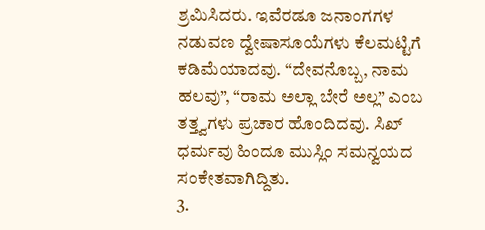ಶ್ರಮಿಸಿದರು. ಇವೆರಡೂ ಜನಾಂಗಗಳ ನಡುವಣ ದ್ವೇಷಾಸೂಯೆಗಳು ಕೆಲಮಟ್ಟಿಗೆ ಕಡಿಮೆಯಾದವು. “ದೇವನೊಬ್ಬ, ನಾಮ ಹಲವು”, “ರಾಮ ಅಲ್ಲಾ ಬೇರೆ ಅಲ್ಲ” ಎಂಬ ತತ್ತ್ವಗಳು ಪ್ರಚಾರ ಹೊಂದಿದವು. ಸಿಖ್ ಧರ್ಮವು ಹಿಂದೂ ಮುಸ್ಲಿಂ ಸಮನ್ವಯದ ಸಂಕೇತವಾಗಿದ್ದಿತು.
3.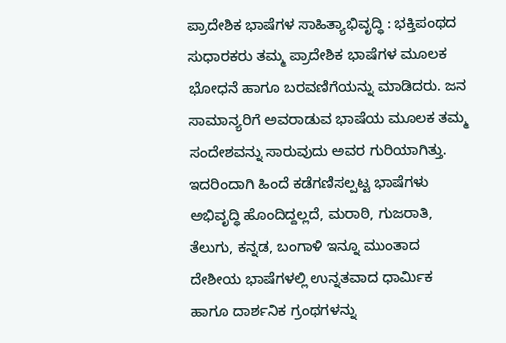ಪ್ರಾದೇಶಿಕ ಭಾಷೆಗಳ ಸಾಹಿತ್ಯಾಭಿವೃದ್ಧಿ : ಭಕ್ತಿಪಂಥದ ಸುಧಾರಕರು ತಮ್ಮ ಪ್ರಾದೇಶಿಕ ಭಾಷೆಗಳ ಮೂಲಕ ಭೋಧನೆ ಹಾಗೂ ಬರವಣಿಗೆಯನ್ನು ಮಾಡಿದರು. ಜನ ಸಾಮಾನ್ಯರಿಗೆ ಅವರಾಡುವ ಭಾಷೆಯ ಮೂಲಕ ತಮ್ಮ ಸಂದೇಶವನ್ನು ಸಾರುವುದು ಅವರ ಗುರಿಯಾಗಿತ್ತು. ಇದರಿಂದಾಗಿ ಹಿಂದೆ ಕಡೆಗಣಿಸಲ್ಪಟ್ಟ ಭಾಷೆಗಳು ಅಭಿವೃದ್ಧಿ ಹೊಂದಿದ್ದಲ್ಲದೆ, ಮರಾಠಿ, ಗುಜರಾತಿ, ತೆಲುಗು, ಕನ್ನಡ, ಬಂಗಾಳಿ ಇನ್ನೂ ಮುಂತಾದ ದೇಶೀಯ ಭಾಷೆಗಳಲ್ಲಿ ಉನ್ನತವಾದ ಧಾರ್ಮಿಕ ಹಾಗೂ ದಾರ್ಶನಿಕ ಗ್ರಂಥಗಳನ್ನು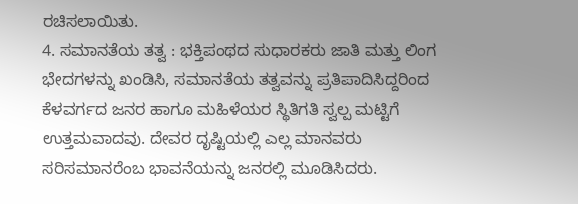ರಚಿಸಲಾಯಿತು.
4. ಸಮಾನತೆಯ ತತ್ವ : ಭಕ್ತಿಪಂಥದ ಸುಧಾರಕರು ಜಾತಿ ಮತ್ತು ಲಿಂಗ ಭೇದಗಳನ್ನು ಖಂಡಿಸಿ, ಸಮಾನತೆಯ ತತ್ವವನ್ನು ಪ್ರತಿಪಾದಿಸಿದ್ದರಿಂದ ಕೆಳವರ್ಗದ ಜನರ ಹಾಗೂ ಮಹಿಳೆಯರ ಸ್ಥಿತಿಗತಿ ಸ್ವಲ್ಪ ಮಟ್ಟಿಗೆ ಉತ್ತಮವಾದವು. ದೇವರ ದೃಷ್ಟಿಯಲ್ಲಿ ಎಲ್ಲ ಮಾನವರು ಸರಿಸಮಾನರೆಂಬ ಭಾವನೆಯನ್ನು ಜನರಲ್ಲಿ ಮೂಡಿಸಿದರು.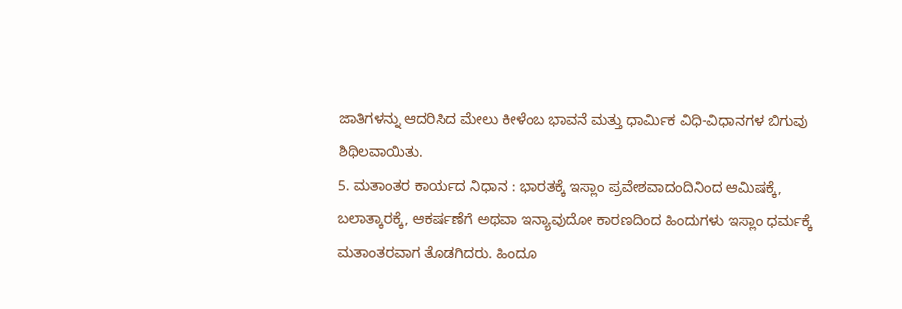ಜಾತಿಗಳನ್ನು ಆದರಿಸಿದ ಮೇಲು ಕೀಳೆಂಬ ಭಾವನೆ ಮತ್ತು ಧಾರ್ಮಿಕ ವಿಧಿ-ವಿಧಾನಗಳ ಬಿಗುವು ಶಿಥಿಲವಾಯಿತು.
5. ಮತಾಂತರ ಕಾರ್ಯದ ನಿಧಾನ : ಭಾರತಕ್ಕೆ ಇಸ್ಲಾಂ ಪ್ರವೇಶವಾದಂದಿನಿಂದ ಆಮಿಷಕ್ಕೆ, ಬಲಾತ್ಕಾರಕ್ಕೆ, ಆಕರ್ಷಣೆಗೆ ಅಥವಾ ಇನ್ಯಾವುದೋ ಕಾರಣದಿಂದ ಹಿಂದುಗಳು ಇಸ್ಲಾಂ ಧರ್ಮಕ್ಕೆ ಮತಾಂತರವಾಗ ತೊಡಗಿದರು. ಹಿಂದೂ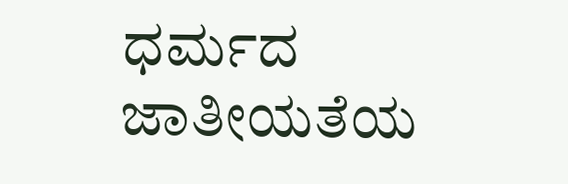ಧರ್ಮದ ಜಾತೀಯತೆಯ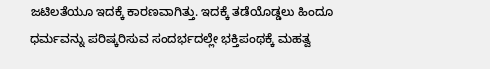ಜಟಿಲತೆಯೂ ಇದಕ್ಕೆ ಕಾರಣವಾಗಿತ್ತು. ಇದಕ್ಕೆ ತಡೆಯೊಡ್ಡಲು ಹಿಂದೂ ಧರ್ಮವನ್ನು ಪರಿಷ್ಕರಿಸುವ ಸಂದರ್ಭದಲ್ಲೇ ಭಕ್ತಿಪಂಥಕ್ಕೆ ಮಹತ್ವ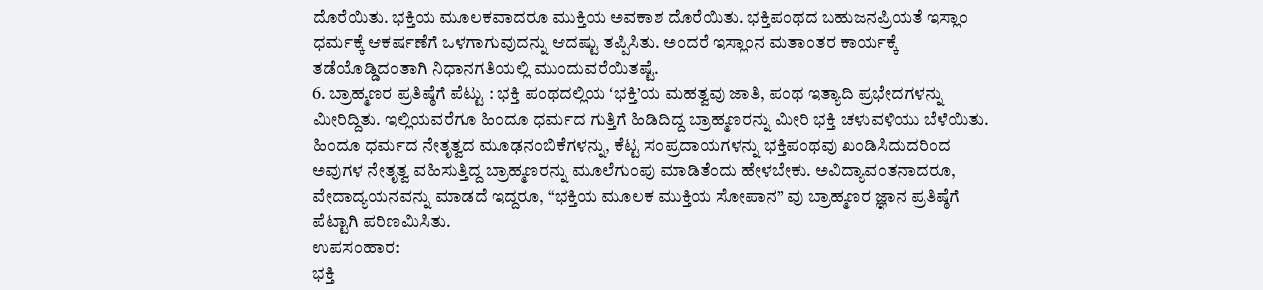ದೊರೆಯಿತು. ಭಕ್ತಿಯ ಮೂಲಕವಾದರೂ ಮುಕ್ತಿಯ ಅವಕಾಶ ದೊರೆಯಿತು. ಭಕ್ತಿಪಂಥದ ಬಹುಜನಪ್ರಿಯತೆ ಇಸ್ಲಾಂ ಧರ್ಮಕ್ಕೆ ಆಕರ್ಷಣೆಗೆ ಒಳಗಾಗುವುದನ್ನು ಆದಷ್ಟು ತಪ್ಪಿಸಿತು. ಅಂದರೆ ಇಸ್ಲಾಂನ ಮತಾಂತರ ಕಾರ್ಯಕ್ಕೆ ತಡೆಯೊಡ್ಡಿದಂತಾಗಿ ನಿಧಾನಗತಿಯಲ್ಲಿ ಮುಂದುವರೆಯಿತಷ್ಟೆ.
6. ಬ್ರಾಹ್ಮಣರ ಪ್ರತಿಷ್ಠೆಗೆ ಪೆಟ್ಟು : ಭಕ್ತಿ ಪಂಥದಲ್ಲಿಯ ʻಭಕ್ತಿ’ಯ ಮಹತ್ವವು ಜಾತಿ, ಪಂಥ ಇತ್ಯಾದಿ ಪ್ರಭೇದಗಳನ್ನು ಮೀರಿದ್ದಿತು. ಇಲ್ಲಿಯವರೆಗೂ ಹಿಂದೂ ಧರ್ಮದ ಗುತ್ತಿಗೆ ಹಿಡಿದಿದ್ದ ಬ್ರಾಹ್ಮಣರನ್ನು ಮೀರಿ ಭಕ್ತಿ ಚಳುವಳಿಯು ಬೆಳೆಯಿತು. ಹಿಂದೂ ಧರ್ಮದ ನೇತೃತ್ವದ ಮೂಢನಂಬಿಕೆಗಳನ್ನು, ಕೆಟ್ಟ ಸಂಪ್ರದಾಯಗಳನ್ನು ಭಕ್ತಿಪಂಥವು ಖಂಡಿಸಿದುದರಿಂದ ಅವುಗಳ ನೇತೃತ್ವ ವಹಿಸುತ್ತಿದ್ದ ಬ್ರಾಹ್ಮಣರನ್ನು ಮೂಲೆಗುಂಪು ಮಾಡಿತೆಂದು ಹೇಳಬೇಕು. ಅವಿದ್ಯಾವಂತನಾದರೂ, ವೇದಾದ್ಯಯನವನ್ನು ಮಾಡದೆ ಇದ್ದರೂ, “ಭಕ್ತಿಯ ಮೂಲಕ ಮುಕ್ತಿಯ ಸೋಪಾನ” ವು ಬ್ರಾಹ್ಮಣರ ಜ್ಞಾನ ಪ್ರತಿಷ್ಠೆಗೆ ಪೆಟ್ಟಾಗಿ ಪರಿಣಮಿಸಿತು.
ಉಪಸಂಹಾರ:
ಭಕ್ತಿ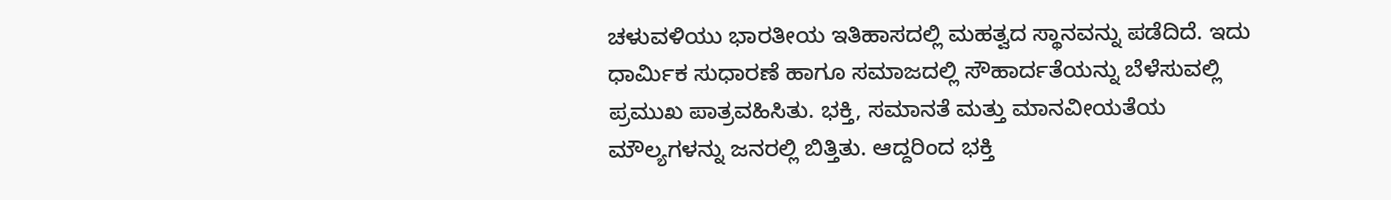ಚಳುವಳಿಯು ಭಾರತೀಯ ಇತಿಹಾಸದಲ್ಲಿ ಮಹತ್ವದ ಸ್ಥಾನವನ್ನು ಪಡೆದಿದೆ. ಇದು ಧಾರ್ಮಿಕ ಸುಧಾರಣೆ ಹಾಗೂ ಸಮಾಜದಲ್ಲಿ ಸೌಹಾರ್ದತೆಯನ್ನು ಬೆಳೆಸುವಲ್ಲಿ ಪ್ರಮುಖ ಪಾತ್ರವಹಿಸಿತು. ಭಕ್ತಿ, ಸಮಾನತೆ ಮತ್ತು ಮಾನವೀಯತೆಯ ಮೌಲ್ಯಗಳನ್ನು ಜನರಲ್ಲಿ ಬಿತ್ತಿತು. ಆದ್ದರಿಂದ ಭಕ್ತಿ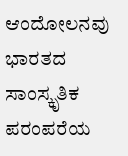ಆಂದೋಲನವು ಭಾರತದ ಸಾಂಸ್ಕೃತಿಕ ಪರಂಪರೆಯ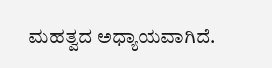ಮಹತ್ವದ ಅಧ್ಯಾಯವಾಗಿದೆ.